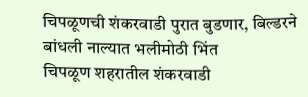चिपळूणची शंकरवाडी पुरात बुडणार, बिल्डरने बांधली नाल्यात भलीमोठी भिंत
चिपळूण शहरातील शंकरवाडी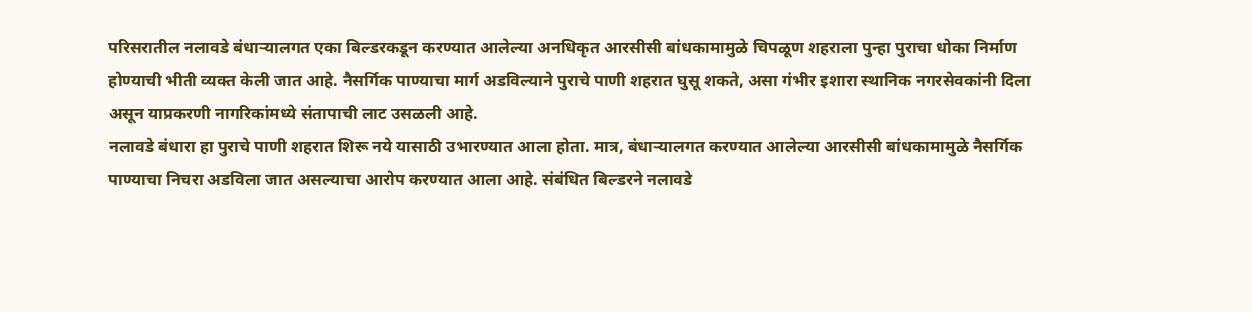परिसरातील नलावडे बंधाऱ्यालगत एका बिल्डरकडून करण्यात आलेल्या अनधिकृत आरसीसी बांधकामामुळे चिपळूण शहराला पुन्हा पुराचा धोका निर्माण होण्याची भीती व्यक्त केली जात आहे. नैसर्गिक पाण्याचा मार्ग अडविल्याने पुराचे पाणी शहरात घुसू शकते, असा गंभीर इशारा स्थानिक नगरसेवकांनी दिला असून याप्रकरणी नागरिकांमध्ये संतापाची लाट उसळली आहे.
नलावडे बंधारा हा पुराचे पाणी शहरात शिरू नये यासाठी उभारण्यात आला होता. मात्र, बंधाऱ्यालगत करण्यात आलेल्या आरसीसी बांधकामामुळे नैसर्गिक पाण्याचा निचरा अडविला जात असल्याचा आरोप करण्यात आला आहे. संबंधित बिल्डरने नलावडे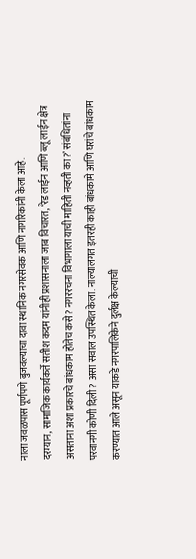नाला जवळपास पूर्णपणे बुजवल्याचा दावा स्थानिक नगरसेवक आणि नागरिकांनी केला आहे.
दरम्यान, सामाजिक कार्यकर्ते सतीश कदम यांनीही प्रशासनाला जाब विचारत, ‘रेड लाईन आणि ब्लू लाईन क्षेत्र असताना अशा प्रकारचे बांधकाम होतेच कसे? नगररचना विभागाला याची माहिती नव्हती का?’ संबंधितांना परवानगी कोणी दिली? असा सवाल उपस्थित केला. नाल्यालगत इतरही काही बांधकामे आणि घरांचे बांधकाम करण्यात आले असून याकडे नगरपालिकेने दुर्लक्ष केल्याची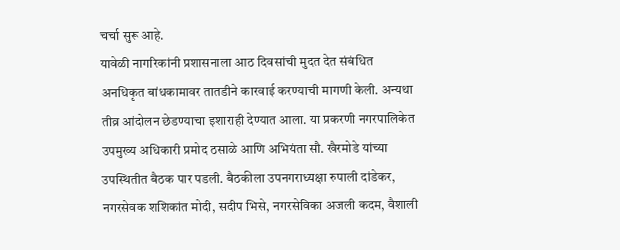चर्चा सुरू आहे.
यावेळी नागरिकांनी प्रशासनाला आठ दिवसांची मुदत देत संबंधित अनधिकृत बांधकामावर तातडीने कारवाई करण्याची मागणी केली. अन्यथा तीव्र आंदोलन छेडण्याचा इशाराही देण्यात आला. या प्रकरणी नगरपालिकेत उपमुख्य अधिकारी प्रमोद ठसाळे आणि अभियंता सौ. खैरमोडे यांच्या उपस्थितीत बैठक पार पडली. बैठकीला उपनगराध्यक्षा रुपाली दांडेकर, नगरसेवक शशिकांत मोदी, सदीप भिसे, नगरसेविका अजली कदम, वैशाली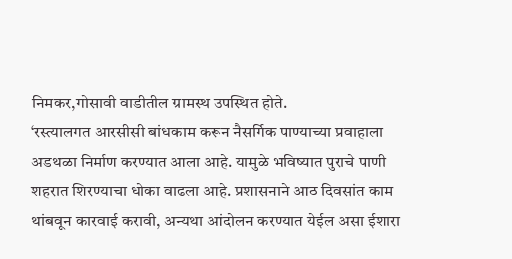निमकर,गोसावी वाडीतील ग्रामस्थ उपस्थित होते.
‘रस्त्यालगत आरसीसी बांधकाम करून नैसर्गिक पाण्याच्या प्रवाहाला अडथळा निर्माण करण्यात आला आहे. यामुळे भविष्यात पुराचे पाणी शहरात शिरण्याचा धोका वाढला आहे. प्रशासनाने आठ दिवसांत काम थांबवून कारवाई करावी, अन्यथा आंदोलन करण्यात येईल असा ईशारा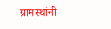ग्रामस्थांनी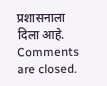प्रशासनाला दिला आहे.
Comments are closed.